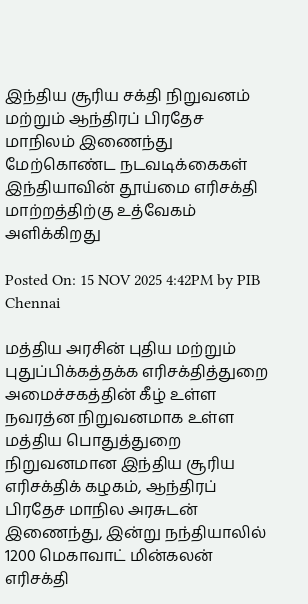இந்திய சூரிய சக்தி நிறுவனம் மற்றும் ஆந்திரப் பிரதேச மாநிலம் இணைந்து மேற்கொண்ட நடவடிக்கைகள் இந்தியாவின் தூய்மை எரிசக்தி மாற்றத்திற்கு உத்வேகம் அளிக்கிறது

Posted On: 15 NOV 2025 4:42PM by PIB Chennai

மத்திய அரசின் புதிய மற்றும் புதுப்பிக்கத்தக்க எரிசக்தித்துறை  அமைச்சகத்தின் கீழ் உள்ள நவரத்ன நிறுவனமாக உள்ள மத்திய பொதுத்துறை நிறுவனமான இந்திய சூரிய எரிசக்திக் கழகம், ஆந்திரப் பிரதேச மாநில அரசுடன் இணைந்து, இன்று நந்தியாலில் 1200 மெகாவாட் மின்கலன் எரிசக்தி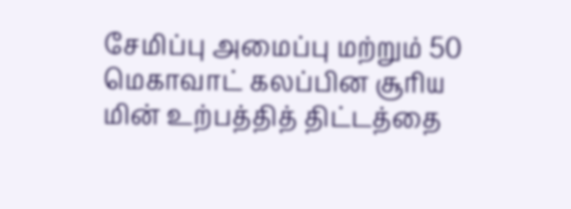சேமிப்பு அமைப்பு மற்றும் 50 மெகாவாட் கலப்பின சூரிய மின் உற்பத்தித் திட்டத்தை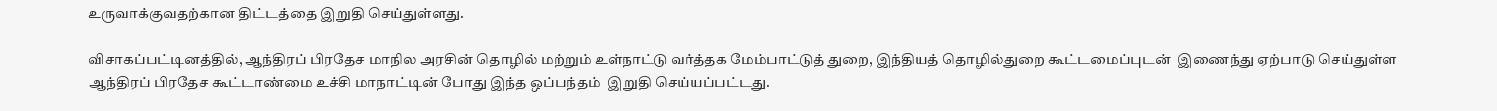உருவாக்குவதற்கான திட்டத்தை இறுதி செய்துள்ளது.

விசாகப்பட்டினத்தில், ஆந்திரப் பிரதேச மாநில அரசின் தொழில் மற்றும் உள்நாட்டு வர்த்தக மேம்பாட்டுத் துறை, இந்தியத் தொழில்துறை கூட்டமைப்புடன்  இணைந்து ஏற்பாடு செய்துள்ள  ஆந்திரப் பிரதேச கூட்டாண்மை உச்சி மாநாட்டின் போது இந்த ஒப்பந்தம்  இறுதி செய்யப்பட்டது.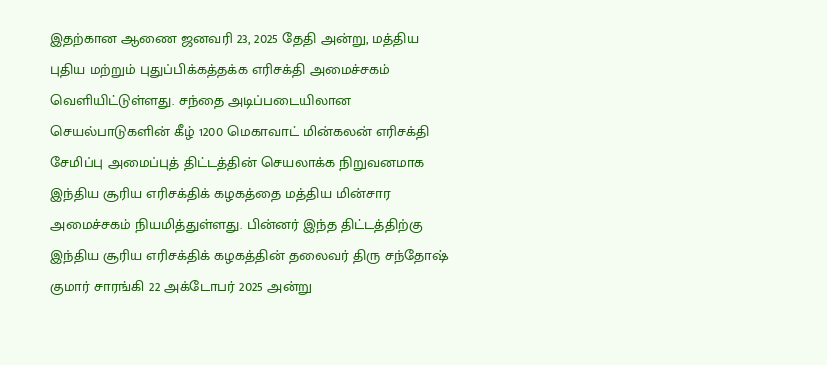இதற்கான ஆணை ஜனவரி 23, 2025 தேதி அன்று, மத்திய புதிய மற்றும் புதுப்பிக்கத்தக்க எரிசக்தி அமைச்சகம் வெளியிட்டுள்ளது. சந்தை அடிப்படையிலான செயல்பாடுகளின் கீழ் 1200 மெகாவாட் மின்கலன் எரிசக்தி சேமிப்பு அமைப்புத் திட்டத்தின் செயலாக்க நிறுவனமாக இந்திய சூரிய எரிசக்திக் கழகத்தை மத்திய மின்சார அமைச்சகம் நியமித்துள்ளது. பின்னர் இந்த திட்டத்திற்கு இந்திய சூரிய எரிசக்திக் கழகத்தின் தலைவர் திரு சந்தோஷ் குமார் சாரங்கி 22 அக்டோபர் 2025 அன்று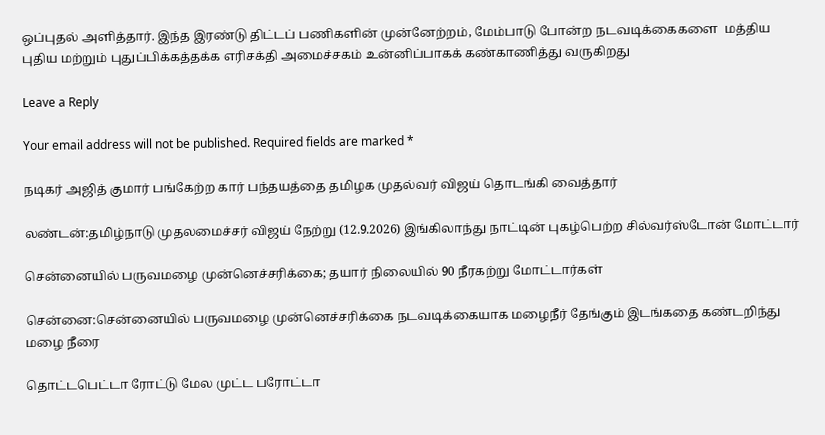ஒப்புதல் அளித்தார். இந்த இரண்டு திட்டப் பணிகளின் முன்னேற்றம், மேம்பாடு போன்ற நடவடிக்கைகளை  மத்திய புதிய மற்றும் புதுப்பிக்கத்தக்க எரிசக்தி அமைச்சகம் உன்னிப்பாகக் கண்காணித்து வருகிறது

Leave a Reply

Your email address will not be published. Required fields are marked *

நடிகர் அஜித் குமார் பங்கேற்ற கார் பந்தயத்தை தமிழக முதல்வர் விஜய் தொடங்கி வைத்தார்

லண்டன்:தமிழ்நாடு முதலமைச்சர் விஜய் நேற்று (12.9.2026) இங்கிலாந்து நாட்டின் புகழ்பெற்ற சில்வர்ஸ்டோன் மோட்டார்

சென்னையில் பருவமழை முன்னெச்சரிக்கை; தயார் நிலையில் 90 நீரகற்று மோட்டார்கள்

சென்னை:சென்னையில் பருவமழை முன்னெச்சரிக்கை நடவடிக்கையாக மழைநீர் தேங்கும் இடங்கதை கண்டறிந்து மழை நீரை

தொட்டபெட்டா ரோட்டு மேல முட்ட பரோட்டா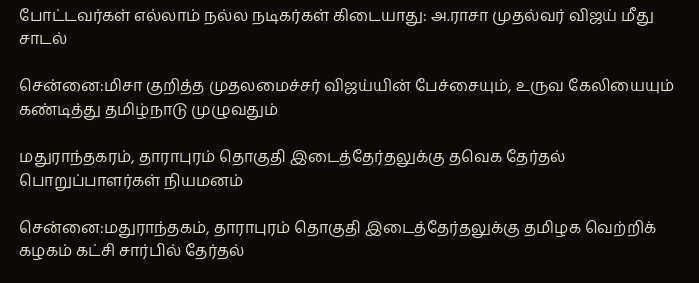போட்டவர்கள் எல்லாம் நல்ல நடிகர்கள் கிடையாது: அ.ராசா முதல்வர் விஜய் மீது சாடல்

சென்னை:மிசா குறித்த முதலமைச்சர் விஜய்யின் பேச்சையும், உருவ கேலியையும் கண்டித்து தமிழ்நாடு முழுவதும்

மதுராந்தகரம், தாராபுரம் தொகுதி இடைத்தேர்தலுக்கு தவெக தேர்தல் பொறுப்பாளர்கள் நியமனம்

சென்னை:மதுராந்தகம், தாராபுரம் தொகுதி இடைத்தேர்தலுக்கு தமிழக வெற்றிக் கழகம் கட்சி சார்பில் தேர்தல்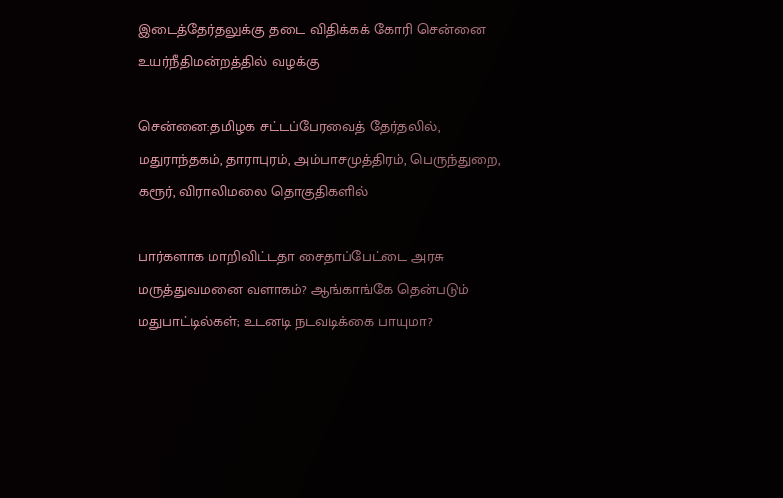இடைத்தேர்தலுக்கு தடை விதிக்கக் கோரி சென்னை உயர்நீதிமன்றத்தில் வழக்கு

சென்னை:தமிழக சட்டப்பேரவைத் தேர்தலில், மதுராந்தகம், தாராபுரம், அம்பாசமுத்திரம், பெருந்துறை, கரூர், விராலிமலை தொகுதிகளில்

பார்களாக மாறிவிட்டதா சைதாப்பேட்டை அரசு மருத்துவமனை வளாகம்? ஆங்காங்கே தென்படும் மதுபாட்டில்கள்; உடனடி நடவடிக்கை பாயுமா?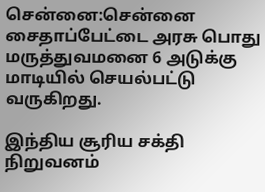சென்னை:சென்னை சைதாப்பேட்டை அரசு பொது மருத்துவமனை 6 அடுக்கு மாடியில் செயல்பட்டு வருகிறது.

இந்திய சூரிய சக்தி நிறுவனம்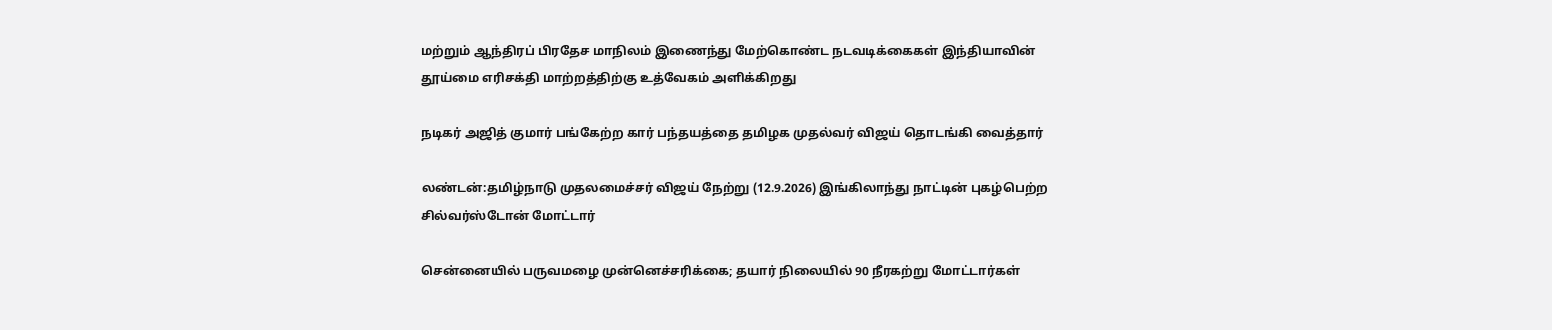மற்றும் ஆந்திரப் பிரதேச மாநிலம் இணைந்து மேற்கொண்ட நடவடிக்கைகள் இந்தியாவின் தூய்மை எரிசக்தி மாற்றத்திற்கு உத்வேகம் அளிக்கிறது

நடிகர் அஜித் குமார் பங்கேற்ற கார் பந்தயத்தை தமிழக முதல்வர் விஜய் தொடங்கி வைத்தார்

லண்டன்:தமிழ்நாடு முதலமைச்சர் விஜய் நேற்று (12.9.2026) இங்கிலாந்து நாட்டின் புகழ்பெற்ற சில்வர்ஸ்டோன் மோட்டார்

சென்னையில் பருவமழை முன்னெச்சரிக்கை; தயார் நிலையில் 90 நீரகற்று மோட்டார்கள்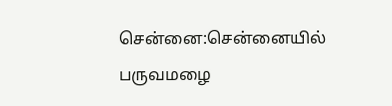சென்னை:சென்னையில் பருவமழை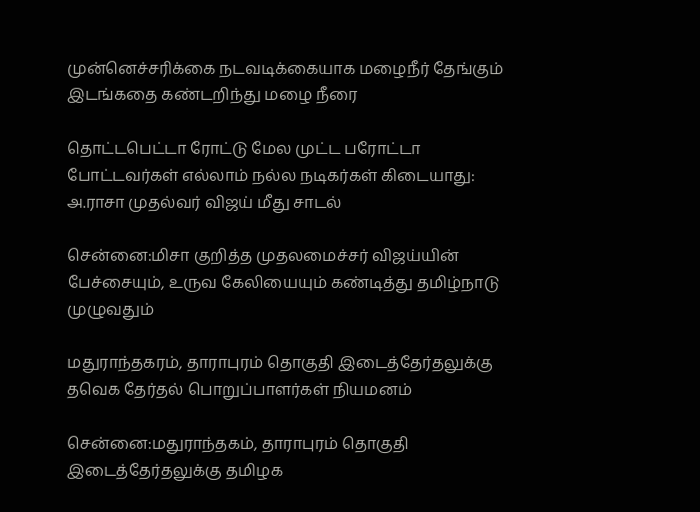முன்னெச்சரிக்கை நடவடிக்கையாக மழைநீர் தேங்கும் இடங்கதை கண்டறிந்து மழை நீரை

தொட்டபெட்டா ரோட்டு மேல முட்ட பரோட்டா போட்டவர்கள் எல்லாம் நல்ல நடிகர்கள் கிடையாது: அ.ராசா முதல்வர் விஜய் மீது சாடல்

சென்னை:மிசா குறித்த முதலமைச்சர் விஜய்யின் பேச்சையும், உருவ கேலியையும் கண்டித்து தமிழ்நாடு முழுவதும்

மதுராந்தகரம், தாராபுரம் தொகுதி இடைத்தேர்தலுக்கு தவெக தேர்தல் பொறுப்பாளர்கள் நியமனம்

சென்னை:மதுராந்தகம், தாராபுரம் தொகுதி இடைத்தேர்தலுக்கு தமிழக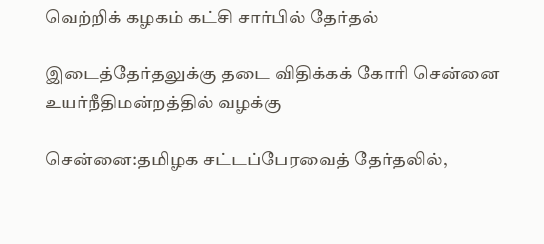வெற்றிக் கழகம் கட்சி சார்பில் தேர்தல்

இடைத்தேர்தலுக்கு தடை விதிக்கக் கோரி சென்னை உயர்நீதிமன்றத்தில் வழக்கு

சென்னை:தமிழக சட்டப்பேரவைத் தேர்தலில்,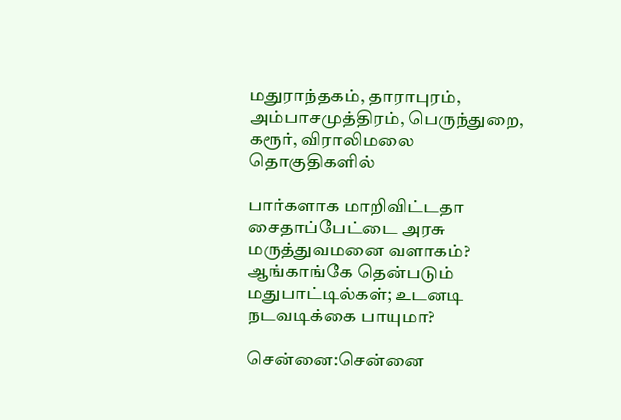மதுராந்தகம், தாராபுரம், அம்பாசமுத்திரம், பெருந்துறை, கரூர், விராலிமலை தொகுதிகளில்

பார்களாக மாறிவிட்டதா சைதாப்பேட்டை அரசு மருத்துவமனை வளாகம்? ஆங்காங்கே தென்படும் மதுபாட்டில்கள்; உடனடி நடவடிக்கை பாயுமா?

சென்னை:சென்னை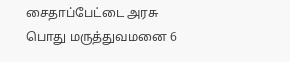சைதாப்பேட்டை அரசு பொது மருத்துவமனை 6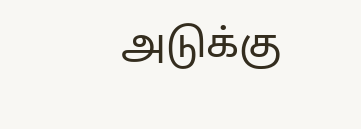அடுக்கு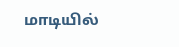மாடியில்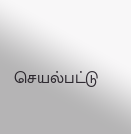செயல்பட்டு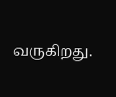வருகிறது.